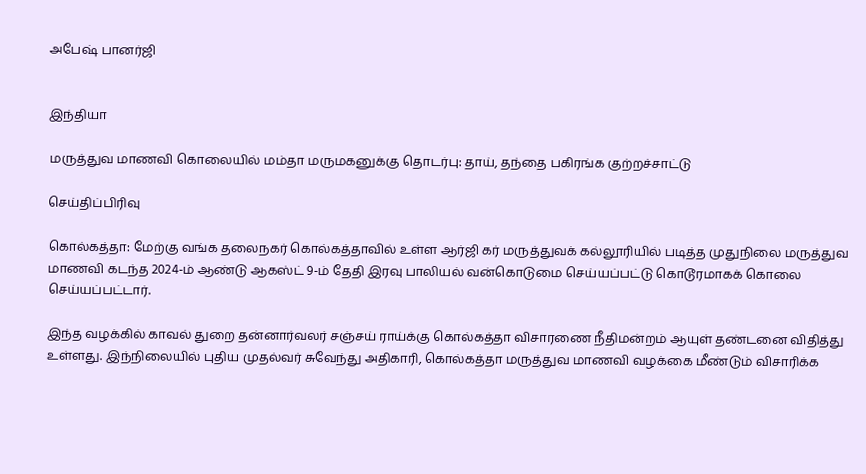அபேஷ் பானர்ஜி


இந்தியா

மருத்துவ மாணவி கொலையில் மம்தா மருமகனுக்கு தொடர்பு: தாய், தந்தை பகிரங்க குற்றச்சாட்டு

செய்திப்பிரிவு

கொல்கத்தா: மேற்கு வங்க தலைநகர் கொல்கத்தாவில் உள்ள ஆர்ஜி கர் மருத்துவக் கல்லூரியில் படித்த முதுநிலை மருத்துவ மாணவி கடந்த 2024-ம் ஆண்டு ஆகஸ்ட் 9-ம் தேதி இரவு பாலியல் வன்கொடுமை செய்யப்பட்டு கொடூரமாகக் கொலை செய்யப்பட்டார்.

இந்த வழக்கில் காவல் துறை தன்னார்வலர் சஞ்சய் ராய்க்கு கொல்கத்தா விசாரணை நீதிமன்றம் ஆயுள் தண்டனை விதித்து உள்ளது. இந்நிலையில் புதிய முதல்வர் சுவேந்து அதிகாரி, கொல்கத்தா மருத்துவ மாணவி வழக்கை மீண்டும் விசாரிக்க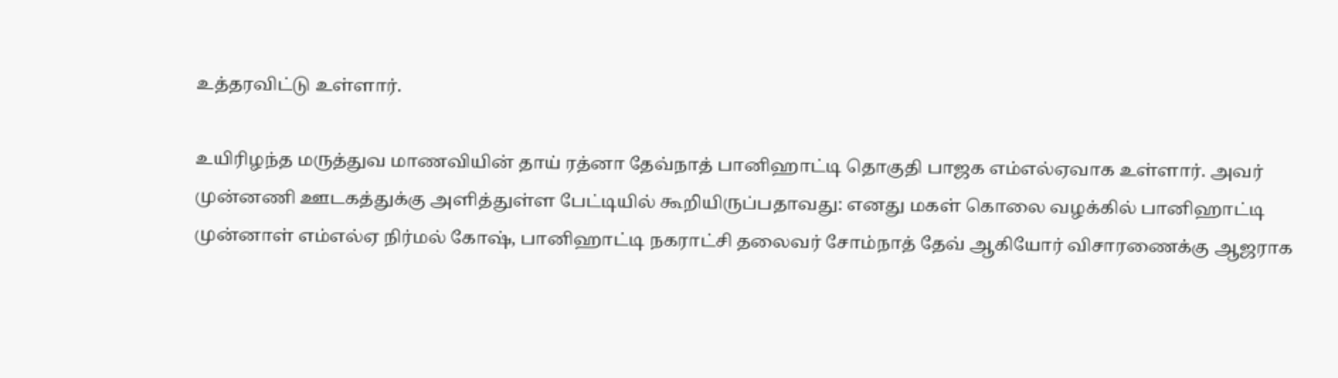உத்தரவிட்டு உள்ளார்.

உயிரிழந்த மருத்துவ மாணவியின் தாய் ரத்னா தேவ்நாத் பானிஹாட்டி தொகுதி பாஜக எம்எல்ஏவாக உள்ளார். அவர் முன்னணி ஊடகத்துக்கு அளித்துள்ள பேட்டியில் கூறியிருப்பதாவது: எனது மகள் கொலை வழக்கில் பானிஹாட்டி முன்னாள் எம்எல்ஏ நிர்மல் கோஷ், பானிஹாட்டி நகராட்சி தலைவர் சோம்நாத் தேவ் ஆகியோர் விசாரணைக்கு ஆஜராக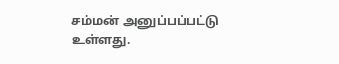சம்மன் அனுப்பப்பட்டு உள்ளது.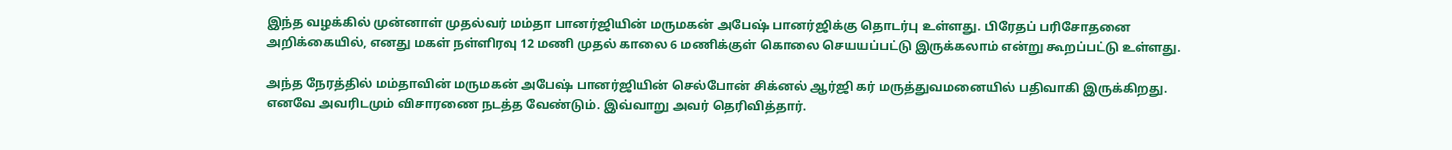இந்த வழக்கில் முன்னாள் முதல்வர் மம்தா பானர்ஜியின் மருமகன் அபேஷ் பானர்ஜிக்கு தொடர்பு உள்ளது. பிரேதப் பரிசோதனை அறிக்கையில், எனது மகள் நள்ளிரவு 12 மணி முதல் காலை 6 மணிக்குள் கொலை செயயப்பட்டு இருக்கலாம் என்று கூறப்பட்டு உள்ளது.

அந்த நேரத்தில் மம்தாவின் மருமகன் அபேஷ் பானர்ஜியின் செல்போன் சிக்னல் ஆர்ஜி கர் மருத்துவமனையில் பதிவாகி இருக்கிறது. எனவே அவரிடமும் விசாரணை நடத்த வேண்டும். இவ்வாறு அவர் தெரிவித்தார்.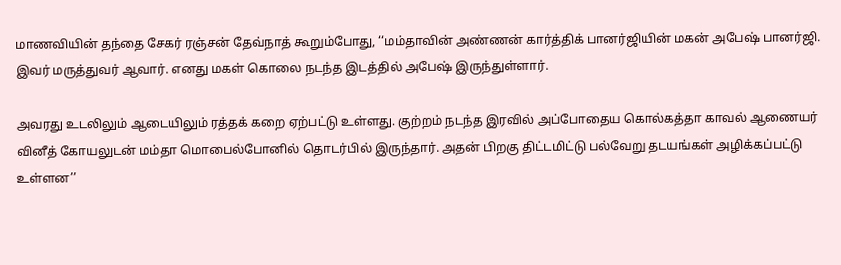மாணவியின் தந்தை சேகர் ரஞ்சன் தேவ்நாத் கூறும்போது, ‘‘மம்தாவின் அண்ணன் கார்த்திக் பானர்ஜியின் மகன் அபேஷ் பானர்ஜி. இவர் மருத்துவர் ஆவார். எனது மகள் கொலை நடந்த இடத்தில் அபேஷ் இருந்துள்ளார்.

அவரது உடலிலும் ஆடையிலும் ரத்தக் கறை ஏற்பட்டு உள்ளது. குற்றம் நடந்த இரவில் அப்போதைய கொல்கத்தா காவல் ஆணையர் வினீத் கோயலுடன் மம்தா மொபைல்போனில் தொடர்பில் இருந்தார். அதன் பிறகு திட்டமிட்டு பல்வேறு தடயங்கள் அழிக்கப்பட்டு உள்ளன’’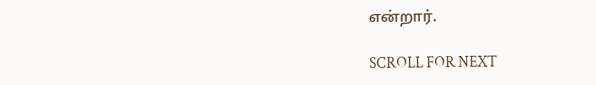என்றார்.

SCROLL FOR NEXT